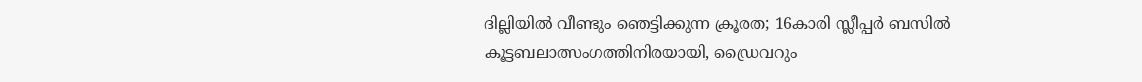ദില്ലിയില്‍ വീണ്ടും ഞെട്ടിക്കുന്ന ക്രൂരത; 16കാരി സ്ലീപ്പര്‍ ബസില്‍ കൂട്ടബലാത്സംഗത്തിനിരയായി, ഡ്രൈവറും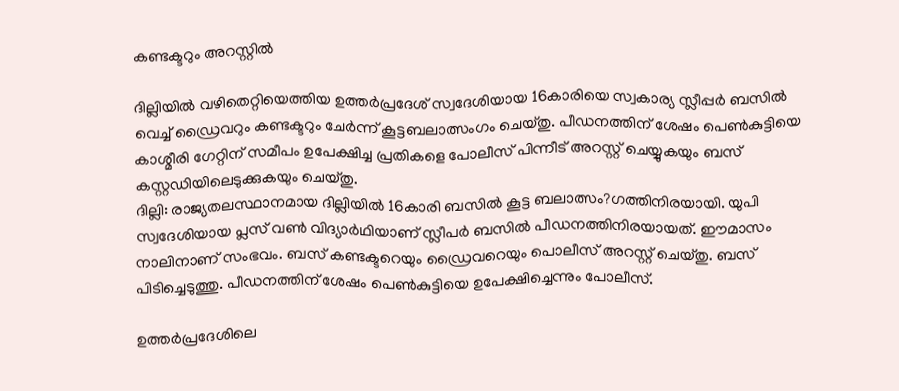കണ്ടക്ടറും അറസ്റ്റില്‍

ദില്ലിയില്‍ വഴിതെറ്റിയെത്തിയ ഉത്തര്‍പ്രദേശ് സ്വദേശിയായ 16കാരിയെ സ്വകാര്യ സ്ലീപ്പര്‍ ബസില്‍ വെച്ച് ഡ്രൈവറും കണ്ടക്ടറും ചേര്‍ന്ന് കൂട്ടബലാത്സംഗം ചെയ്തു. പീഡനത്തിന് ശേഷം പെണ്‍കുട്ടിയെ കാശ്മീരി ഗേറ്റിന് സമീപം ഉപേക്ഷിച്ച പ്രതികളെ പോലീസ് പിന്നീട് അറസ്റ്റ് ചെയ്യുകയും ബസ് കസ്റ്റഡിയിലെടുക്കുകയും ചെയ്തു.
ദില്ലി: രാജ്യതലസ്ഥാനമായ ദില്ലിയില്‍ 16കാരി ബസില്‍ കൂട്ട ബലാത്സം?ഗത്തിനിരയായി. യുപി സ്വദേശിയായ പ്ലസ് വണ്‍ വിദ്യാര്‍ഥിയാണ് സ്ലീപര്‍ ബസില്‍ പീഡനത്തിനിരയായത്. ഈമാസം നാലിനാണ് സംഭവം. ബസ് കണ്ടക്ടറെയും ഡ്രൈവറെയും പൊലീസ് അറസ്റ്റ് ചെയ്തു. ബസ് പിടിച്ചെടുത്തു. പീഡനത്തിന് ശേഷം പെണ്‍കുട്ടിയെ ഉപേക്ഷിച്ചെന്നും പോലീസ്.

ഉത്തര്‍പ്രദേശിലെ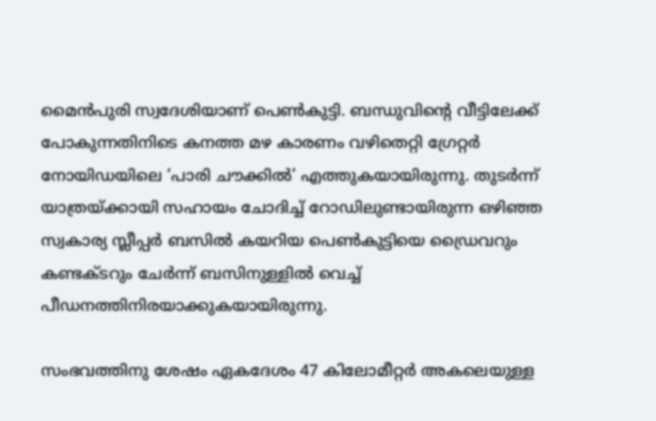മൈന്‍പുരി സ്വദേശിയാണ് പെണ്‍കുട്ടി. ബന്ധുവിന്റെ വീട്ടിലേക്ക് പോകുന്നതിനിടെ കനത്ത മഴ കാരണം വഴിതെറ്റി ഗ്രേറ്റര്‍ നോയിഡയിലെ ‘പാരി ചൗക്കില്‍’ എത്തുകയായിരുന്നു. തുടര്‍ന്ന് യാത്രയ്ക്കായി സഹായം ചോദിച്ച് റോഡിലുണ്ടായിരുന്ന ഒഴിഞ്ഞ സ്വകാര്യ സ്ലീപ്പര്‍ ബസില്‍ കയറിയ പെണ്‍കുട്ടിയെ ഡ്രൈവറും കണ്ടക്ടറും ചേര്‍ന്ന് ബസിനുള്ളില്‍ വെച്ച് പീഡനത്തിനിരയാക്കുകയായിരുന്നു.

സംഭവത്തിനു ശേഷം ഏകദേശം 47 കിലോമീറ്റര്‍ അകലെയുള്ള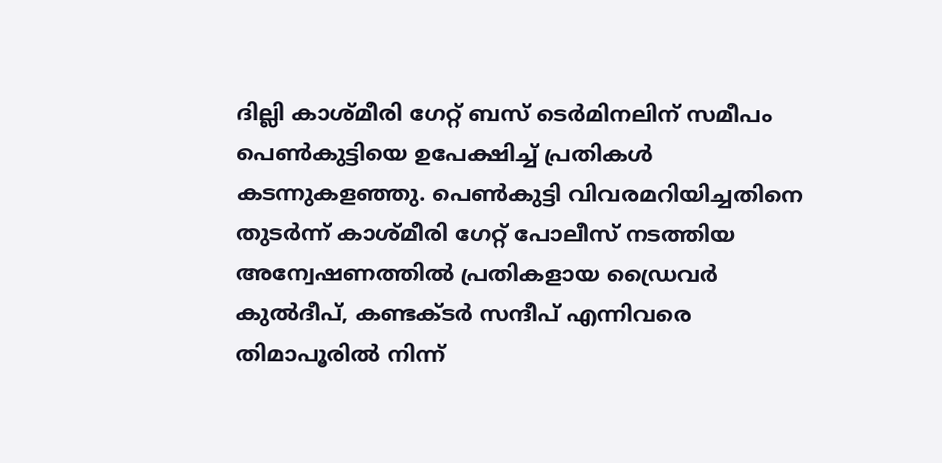ദില്ലി കാശ്മീരി ഗേറ്റ് ബസ് ടെര്‍മിനലിന് സമീപം പെണ്‍കുട്ടിയെ ഉപേക്ഷിച്ച് പ്രതികള്‍ കടന്നുകളഞ്ഞു. പെണ്‍കുട്ടി വിവരമറിയിച്ചതിനെ തുടര്‍ന്ന് കാശ്മീരി ഗേറ്റ് പോലീസ് നടത്തിയ അന്വേഷണത്തില്‍ പ്രതികളായ ഡ്രൈവര്‍ കുല്‍ദീപ്, കണ്ടക്ടര്‍ സന്ദീപ് എന്നിവരെ തിമാപൂരില്‍ നിന്ന്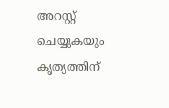അറസ്റ്റ് ചെയ്യുകയും കൃത്യത്തിന്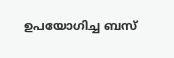ഉപയോഗിച്ച ബസ്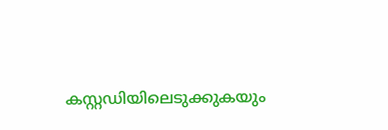കസ്റ്റഡിയിലെടുക്കുകയും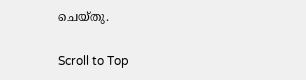ചെയ്തു.

Scroll to Top